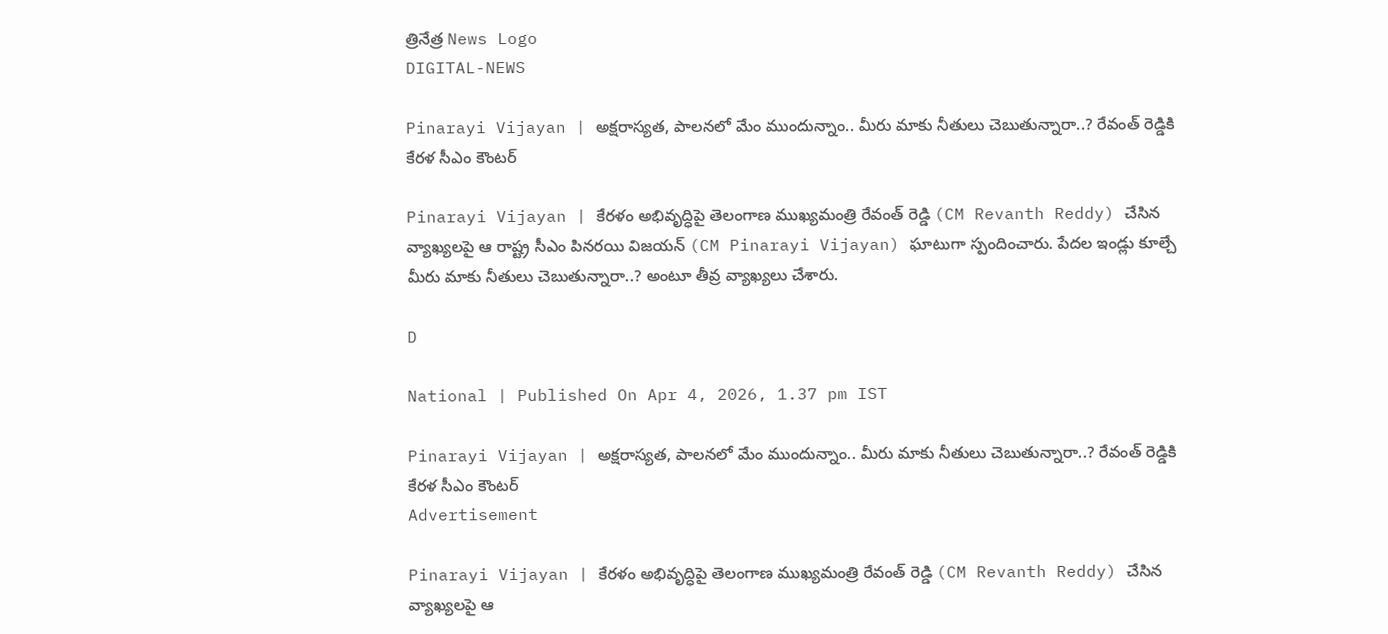త్రినేత్ర News Logo
DIGITAL-NEWS

Pinarayi Vijayan | అక్ష‌రాస్య‌త‌, పాల‌న‌లో మేం ముందున్నాం.. మీరు మాకు నీతులు చెబుతున్నారా..? రేవంత్ రెడ్డికి కేర‌ళ సీఎం కౌంటర్‌

Pinarayi Vijayan | కేరళం అభివృద్ధిపై తెలంగాణ ముఖ్య‌మంత్రి రేవంత్ రెడ్డి (CM Revanth Reddy) చేసిన వ్యాఖ్య‌ల‌పై ఆ రాష్ట్ర సీఎం పిన‌ర‌యి విజ‌య‌న్ (CM Pinarayi Vijayan) ఘాటుగా స్పందించారు. పేద‌ల ఇండ్లు కూల్చే మీరు మాకు నీతులు చెబుతున్నారా..? అంటూ తీవ్ర వ్యాఖ్య‌లు చేశారు.

D

National | Published On Apr 4, 2026, 1.37 pm IST

Pinarayi Vijayan | అక్ష‌రాస్య‌త‌, పాల‌న‌లో మేం ముందున్నాం.. మీరు మాకు నీతులు చెబుతున్నారా..? రేవంత్ రెడ్డికి కేర‌ళ సీఎం కౌంటర్‌
Advertisement

Pinarayi Vijayan | కేరళం అభివృద్ధిపై తెలంగాణ ముఖ్య‌మంత్రి రేవంత్ రెడ్డి (CM Revanth Reddy) చేసిన వ్యాఖ్య‌ల‌పై ఆ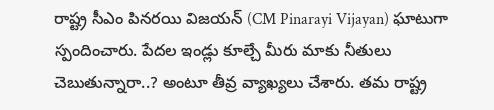రాష్ట్ర సీఎం పిన‌ర‌యి విజ‌య‌న్ (CM Pinarayi Vijayan) ఘాటుగా స్పందించారు. పేద‌ల ఇండ్లు కూల్చే మీరు మాకు నీతులు చెబుతున్నారా..? అంటూ తీవ్ర వ్యాఖ్య‌లు చేశారు. త‌మ రాష్ట్ర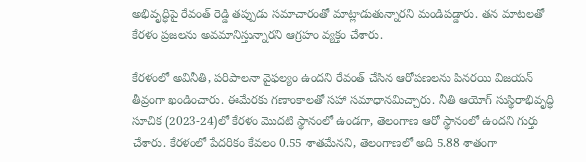అభివృద్ధిపై రేవంత్ రెడ్డి త‌ప్పుడు స‌మాచారంతో మాట్లాడుతున్నార‌ని మండిప‌డ్డారు. త‌న మాట‌ల‌తో కేర‌ళం ప్ర‌జ‌ల‌ను అవ‌మానిస్తున్నార‌ని ఆగ్ర‌హం వ్య‌క్తం చేశారు.

కేరళంలో అవినీతి, పరిపాలనా వైఫల్యం ఉందని రేవంత్‌ చేసిన ఆరోపణలను పిన‌ర‌యి విజ‌య‌న్ తీవ్రంగా ఖండించారు. ఈమేర‌కు గ‌ణాంకాల‌తో స‌హా స‌మాధాన‌మిచ్చారు. నీతి ఆయోగ్‌ సుస్థిరాభివృద్ధి సూచిక (2023-24)లో కేరళం మొదటి స్థానంలో ఉండగా, తెలంగాణ ఆరో స్థానంలో ఉందని గుర్తు చేశారు. కేరళంలో పేదరికం కేవలం 0.55 శాతమేనని, తెలంగాణలో అది 5.88 శాతంగా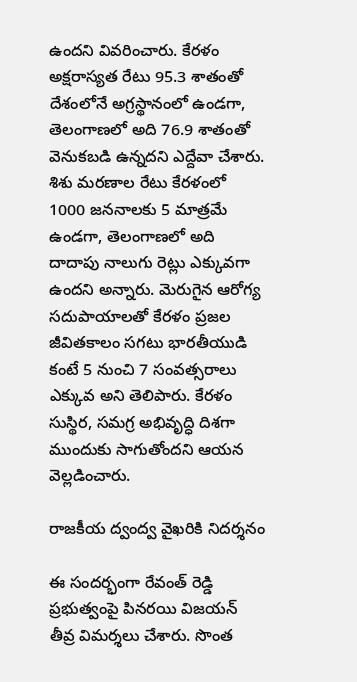ఉందని వివ‌రించారు. కేరళం అక్షరాస్యత రేటు 95.3 శాతంతో దేశంలోనే అగ్రస్థానంలో ఉండగా, తెలంగాణలో అది 76.9 శాతంతో వెనుకబడి ఉన్నదని ఎద్దేవా చేశారు. శిశు మరణాల రేటు కేరళంలో 1000 జననాలకు 5 మాత్రమే ఉండగా, తెలంగాణలో అది దాదాపు నాలుగు రెట్లు ఎక్కువగా ఉందని అన్నారు. మెరుగైన ఆరోగ్య సదుపాయాలతో కేరళం ప్రజల జీవిత‌కాలం స‌గ‌టు భార‌తీయుడి కంటే 5 నుంచి 7 సంవత్సరాలు ఎక్కువ అని తెలిపారు. కేరళం సుస్థిర, సమగ్ర అభివృద్ధి దిశగా ముందుకు సాగుతోందని ఆయ‌న వెల్ల‌డించారు.

రాజ‌కీయ ద్వంద్వ వైఖ‌రికి నిద‌ర్శ‌నం

ఈ సంద‌ర్భంగా రేవంత్ రెడ్డి ప్ర‌భుత్వంపై పిన‌ర‌యి విజ‌య‌న్ తీవ్ర విమ‌ర్శ‌లు చేశారు. సొంత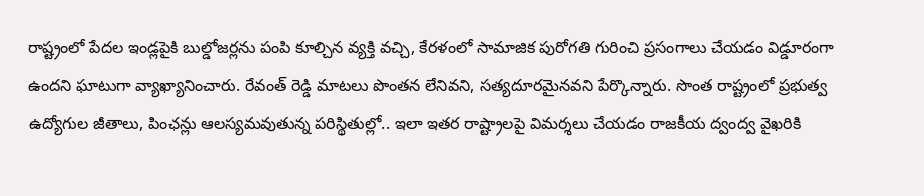రాష్ట్రంలో పేదల ఇండ్లపైకి బుల్డోజర్లను పంపి కూల్చిన వ్యక్తి వచ్చి, కేరళంలో సామాజిక పురోగతి గురించి ప్రసంగాలు చేయ‌డం విడ్డూరంగా ఉంద‌ని ఘాటుగా వ్యాఖ్యానించారు. రేవంత్ రెడ్డి మాటలు పొంతన లేనివని, సత్యదూరమైనవని పేర్కొన్నారు. సొంత రాష్ట్రంలో ప్ర‌భుత్వ ఉద్యోగుల‌ జీతాలు, పింఛ‌న్లు ఆల‌స్య‌మ‌వుతున్న ప‌రిస్థితుల్లో.. ఇలా ఇత‌ర రాష్ట్రాల‌పై విమ‌ర్శ‌లు చేయ‌డం రాజ‌కీయ ద్వంద్వ వైఖ‌రికి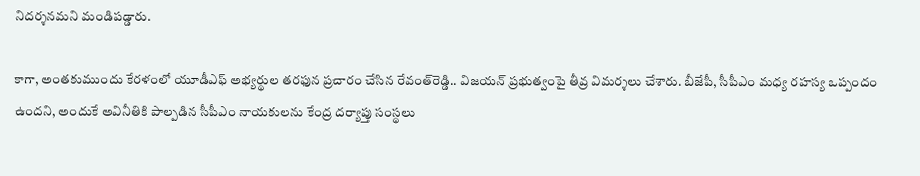నిద‌ర్శ‌న‌మ‌ని మండిప‌డ్డారు.

కాగా, అంతకుముందు కేరళంలో యూడీఎఫ్‌ అభ్యర్థుల తరఫున ప్రచారం చేసిన రేవంత్‌రెడ్డి.. విజయన్‌ ప్రభుత్వంపై తీవ్ర విమర్శలు చేశారు. బీజేపీ, సీపీఎం మధ్య రహస్య ఒప్పందం ఉందని, అందుకే అవినీతికి పాల్పడిన సీపీఎం నాయకులను కేంద్ర దర్యాప్తు సంస్థలు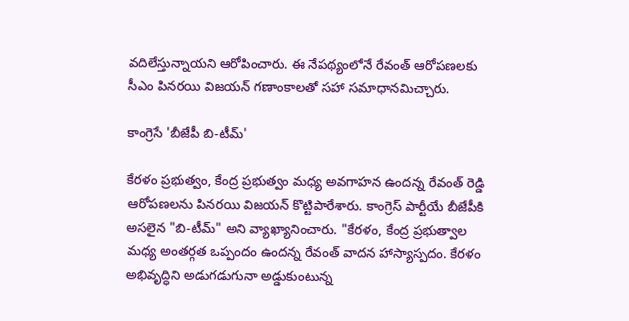వదిలేస్తున్నాయని ఆరోపించారు. ఈ నేప‌థ్యంలోనే రేవంత్ ఆరోప‌ణ‌ల‌కు సీఎం పిన‌ర‌యి విజ‌య‌న్ గ‌ణాంకాల‌తో స‌హా స‌మాధాన‌మిచ్చారు.

కాంగ్రెసే 'బీజేపీ బి-టీమ్'

కేరళం ప్రభుత్వం, కేంద్ర ప్రభుత్వం మధ్య అవగాహన ఉందన్న రేవంత్ రెడ్డి ఆరోపణలను పిన‌ర‌యి విజ‌య‌న్ కొట్టిపారేశారు. కాంగ్రెస్ పార్టీయే బీజేపీకి అసలైన "బి-టీమ్" అని వ్యాఖ్యానించారు. "కేరళం, కేంద్ర ప్రభుత్వాల మధ్య అంతర్గత ఒప్పందం ఉందన్న రేవంత్ వాదన హాస్యాస్పదం. కేరళం అభివృద్ధిని అడుగ‌డుగునా అడ్డుకుంటున్న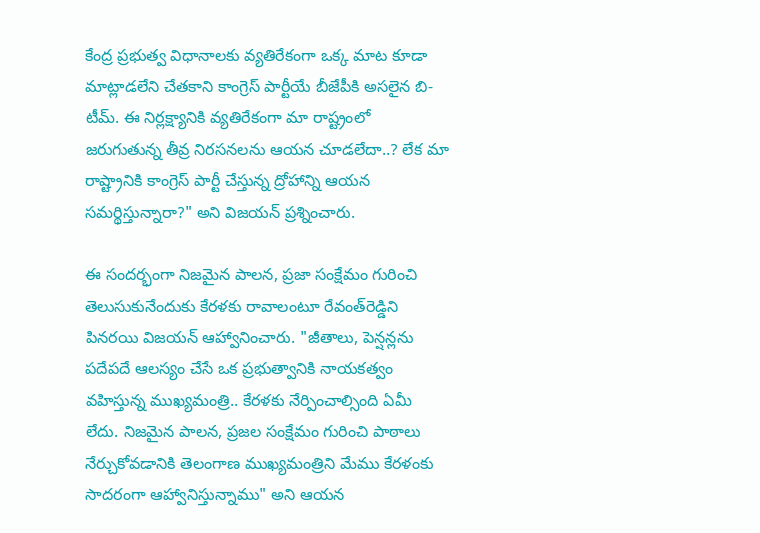కేంద్ర ప్రభుత్వ విధానాలకు వ్యతిరేకంగా ఒక్క మాట కూడా మాట్లాడలేని చేతకాని కాంగ్రెస్ పార్టీయే బీజేపీకి అసలైన బి-టీమ్. ఈ నిర్లక్ష్యానికి వ్యతిరేకంగా మా రాష్ట్రంలో జ‌రుగుతున్న‌ తీవ్ర నిరసనలను ఆయన చూడలేదా..? లేక మా రాష్ట్రానికి కాంగ్రెస్ పార్టీ చేస్తున్న ద్రోహాన్ని ఆయన సమర్థిస్తున్నారా?" అని విజయన్ ప్రశ్నించారు.

ఈ సంద‌ర్భంగా నిజ‌మైన పాల‌న‌, ప్ర‌జా సంక్షేమం గురించి తెలుసుకునేందుకు కేర‌ళ‌కు రావాలంటూ రేవంత్‌రెడ్డిని పిన‌ర‌యి విజ‌య‌న్ ఆహ్వానించారు. "జీతాలు, పెన్షన్లను పదేపదే ఆలస్యం చేసే ఒక ప్రభుత్వానికి నాయకత్వం వహిస్తున్న ముఖ్యమంత్రి.. కేరళకు నేర్పించాల్సింది ఏమీ లేదు. నిజమైన పాలన, ప్రజల సంక్షేమం గురించి పాఠాలు నేర్చుకోవడానికి తెలంగాణ ముఖ్యమంత్రిని మేము కేరళంకు సాదరంగా ఆహ్వానిస్తున్నాము" అని ఆయన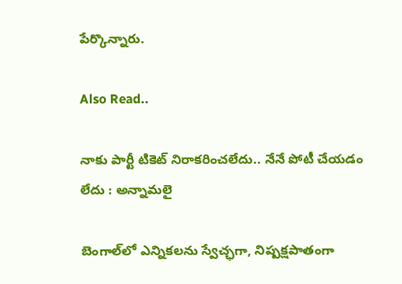పేర్కొన్నారు.

Also Read..

నాకు పార్టీ టికెట్ నిరాక‌రించ‌లేదు.. నేనే పోటీ చేయ‌డం లేదు : అన్నామ‌లై

బెంగాల్‌లో ఎన్నికలను స్వేచ్ఛగా, నిష్పక్షపాతంగా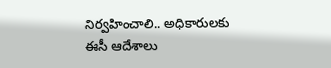నిర్వహించాలి.. అధికారుల‌కు ఈసీ ఆదేశాలు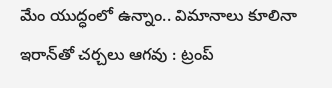మేం యుద్ధంలో ఉన్నాం.. విమానాలు కూలినా ఇరాన్‌తో చర్చలు ఆగవు : ట్రంప్‌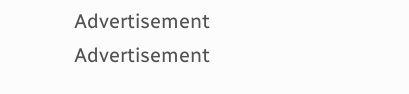Advertisement
Advertisement